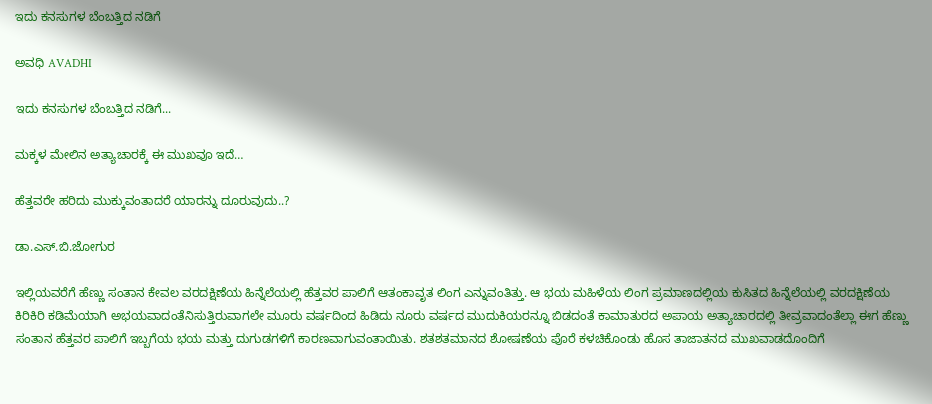ಇದು ಕನಸುಗಳ ಬೆಂಬತ್ತಿದ ನಡಿಗೆ‍

ಅವಧಿ AVADHI

ಇದು ಕನಸುಗಳ ಬೆಂಬತ್ತಿದ ನಡಿಗೆ...

ಮಕ್ಕಳ ಮೇಲಿನ ಅತ್ಯಾಚಾರಕ್ಕೆ ಈ ಮುಖವೂ ಇದೆ…

ಹೆತ್ತವರೇ ಹರಿದು ಮುಕ್ಕುವಂತಾದರೆ ಯಾರನ್ನು ದೂರುವುದು..?

ಡಾ.ಎಸ್.ಬಿ.ಜೋಗುರ

ಇಲ್ಲಿಯವರೆಗೆ ಹೆಣ್ಣು ಸಂತಾನ ಕೇವಲ ವರದಕ್ಷಿಣೆಯ ಹಿನ್ನೆಲೆಯಲ್ಲಿ ಹೆತ್ತವರ ಪಾಲಿಗೆ ಆತಂಕಾವೃತ ಲಿಂಗ ಎನ್ನುವಂತಿತ್ತು. ಆ ಭಯ ಮಹಿಳೆಯ ಲಿಂಗ ಪ್ರಮಾಣದಲ್ಲಿಯ ಕುಸಿತದ ಹಿನ್ನೆಲೆಯಲ್ಲಿ ವರದಕ್ಷಿಣೆಯ ಕಿರಿಕಿರಿ ಕಡಿಮೆಯಾಗಿ ಅಭಯವಾದಂತೆನಿಸುತ್ತಿರುವಾಗಲೇ ಮೂರು ವರ್ಷದಿಂದ ಹಿಡಿದು ನೂರು ವರ್ಷದ ಮುದುಕಿಯರನ್ನೂ ಬಿಡದಂತೆ ಕಾಮಾತುರದ ಅಪಾಯ ಅತ್ಯಾಚಾರದಲ್ಲಿ ತೀವ್ರವಾದಂತೆಲ್ಲಾ ಈಗ ಹೆಣ್ಣು ಸಂತಾನ ಹೆತ್ತವರ ಪಾಲಿಗೆ ಇಬ್ಬಗೆಯ ಭಯ ಮತ್ತು ದುಗುಡಗಳಿಗೆ ಕಾರಣವಾಗುವಂತಾಯಿತು. ಶತಶತಮಾನದ ಶೋಷಣೆಯ ಪೊರೆ ಕಳಚಿಕೊಂಡು ಹೊಸ ತಾಜಾತನದ ಮುಖವಾಡದೊಂದಿಗೆ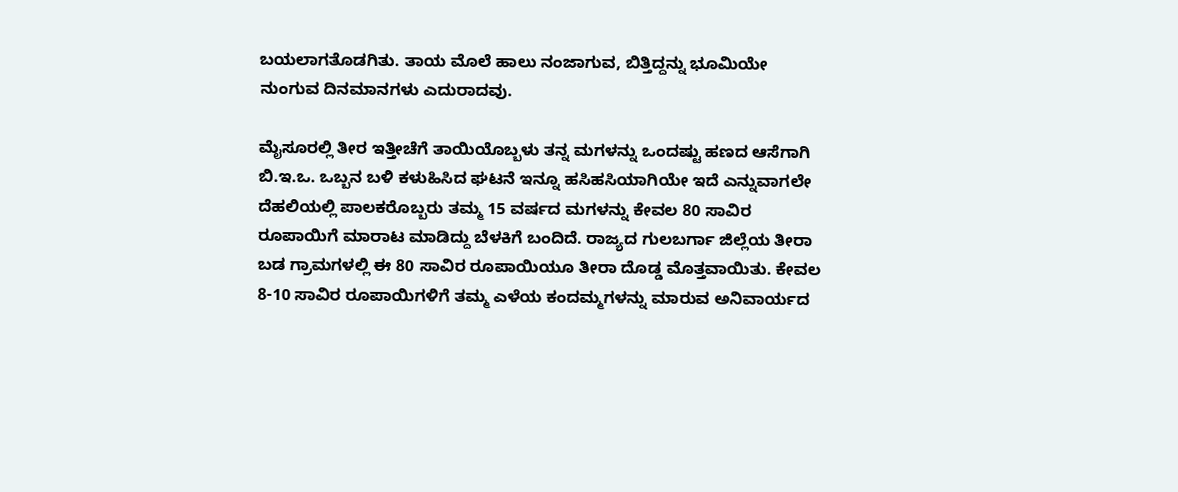ಬಯಲಾಗತೊಡಗಿತು. ತಾಯ ಮೊಲೆ ಹಾಲು ನಂಜಾಗುವ, ಬಿತ್ತಿದ್ದನ್ನು ಭೂಮಿಯೇ ನುಂಗುವ ದಿನಮಾನಗಳು ಎದುರಾದವು.

ಮೈಸೂರಲ್ಲಿ ತೀರ ಇತ್ತೀಚೆಗೆ ತಾಯಿಯೊಬ್ಬಳು ತನ್ನ ಮಗಳನ್ನು ಒಂದಷ್ಟು ಹಣದ ಆಸೆಗಾಗಿ ಬಿ.ಇ.ಒ. ಒಬ್ಬನ ಬಳಿ ಕಳುಹಿಸಿದ ಘಟನೆ ಇನ್ನೂ ಹಸಿಹಸಿಯಾಗಿಯೇ ಇದೆ ಎನ್ನುವಾಗಲೇ ದೆಹಲಿಯಲ್ಲಿ ಪಾಲಕರೊಬ್ಬರು ತಮ್ಮ 15 ವರ್ಷದ ಮಗಳನ್ನು ಕೇವಲ 80 ಸಾವಿರ ರೂಪಾಯಿಗೆ ಮಾರಾಟ ಮಾಡಿದ್ದು ಬೆಳಕಿಗೆ ಬಂದಿದೆ. ರಾಜ್ಯದ ಗುಲಬರ್ಗಾ ಜಿಲ್ಲೆಯ ತೀರಾ ಬಡ ಗ್ರಾಮಗಳಲ್ಲಿ ಈ 80 ಸಾವಿರ ರೂಪಾಯಿಯೂ ತೀರಾ ದೊಡ್ಡ ಮೊತ್ತವಾಯಿತು. ಕೇವಲ 8-10 ಸಾವಿರ ರೂಪಾಯಿಗಳಿಗೆ ತಮ್ಮ ಎಳೆಯ ಕಂದಮ್ಮಗಳನ್ನು ಮಾರುವ ಅನಿವಾರ್ಯದ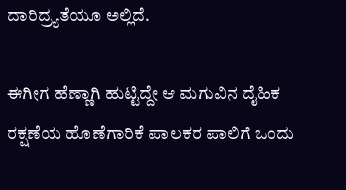ದಾರಿದ್ರ್ಯತೆಯೂ ಅಲ್ಲಿದೆ.

ಈಗೀಗ ಹೆಣ್ಣಾಗಿ ಹುಟ್ಟಿದ್ದೇ ಆ ಮಗುವಿನ ದೈಹಿಕ ರಕ್ಷಣೆಯ ಹೊಣೆಗಾರಿಕೆ ಪಾಲಕರ ಪಾಲಿಗೆ ಒಂದು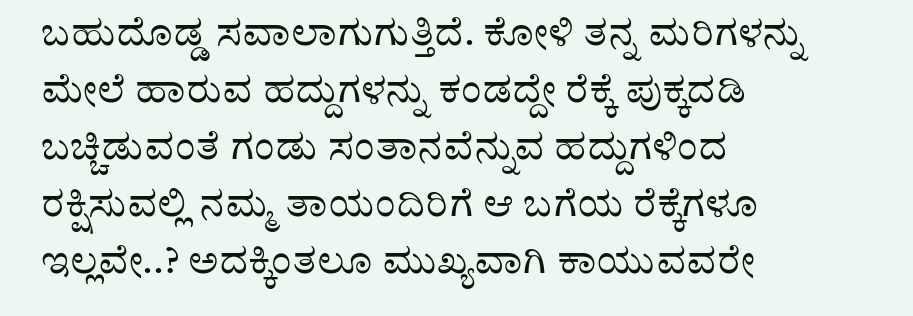ಬಹುದೊಡ್ಡ ಸವಾಲಾಗುಗುತ್ತಿದೆ. ಕೋಳಿ ತನ್ನ ಮರಿಗಳನ್ನು ಮೇಲೆ ಹಾರುವ ಹದ್ದುಗಳನ್ನು ಕಂಡದ್ದೇ ರೆಕ್ಕೆ ಪುಕ್ಕದಡಿ ಬಚ್ಚಿಡುವಂತೆ ಗಂಡು ಸಂತಾನವೆನ್ನುವ ಹದ್ದುಗಳಿಂದ ರಕ್ಷಿಸುವಲ್ಲಿ ನಮ್ಮ ತಾಯಂದಿರಿಗೆ ಆ ಬಗೆಯ ರೆಕ್ಕೆಗಳೂ ಇಲ್ಲವೇ..? ಅದಕ್ಕಿಂತಲೂ ಮುಖ್ಯವಾಗಿ ಕಾಯುವವರೇ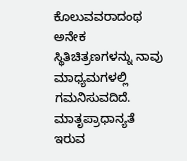ಕೊಲುವವರಾದಂಥ ಅನೇಕ ಸ್ಥಿತಿಚಿತ್ರಣಗಳನ್ನು ನಾವು ಮಾಧ್ಯಮಗಳಲ್ಲಿ ಗಮನಿಸುವದಿದೆ. ಮಾತೃಪ್ರಾಧಾನ್ಯತೆ ಇರುವ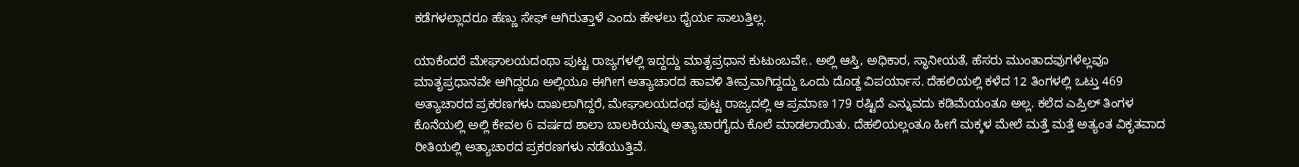ಕಡೆಗಳಲ್ಲಾದರೂ ಹೆಣ್ಣು ಸೇಫ್ ಆಗಿರುತ್ತಾಳೆ ಎಂದು ಹೇಳಲು ಧೈರ್ಯ ಸಾಲುತ್ತಿಲ್ಲ.

ಯಾಕೆಂದರೆ ಮೇಘಾಲಯದಂಥಾ ಪುಟ್ಟ ರಾಜ್ಯಗಳಲ್ಲಿ ಇದ್ದದ್ದು ಮಾತೃಪ್ರಧಾನ ಕುಟುಂಬವೇ.. ಅಲ್ಲಿ ಆಸ್ತಿ, ಅಧಿಕಾರ, ಸ್ಥಾನೀಯತೆ, ಹೆಸರು ಮುಂತಾದವುಗಳೆಲ್ಲವೂ ಮಾತೃಪ್ರಧಾನವೇ ಆಗಿದ್ದರೂ ಅಲ್ಲಿಯೂ ಈಗೀಗ ಅತ್ಯಾಚಾರದ ಹಾವಳಿ ತೀವ್ರವಾಗಿದ್ದದ್ದು ಒಂದು ದೊಡ್ದ ವಿಪರ್ಯಾಸ. ದೆಹಲಿಯಲ್ಲಿ ಕಳೆದ 12 ತಿಂಗಳಲ್ಲಿ ಒಟ್ತು 469 ಅತ್ಯಾಚಾರದ ಪ್ರಕರಣಗಳು ದಾಖಲಾಗಿದ್ದರೆ, ಮೇಘಾಲಯದಂಥ ಪುಟ್ಟ ರಾಜ್ಯದಲ್ಲಿ ಆ ಪ್ರಮಾಣ 179 ರಷ್ಟಿದೆ ಎನ್ನುವದು ಕಡಿಮೆಯಂತೂ ಅಲ್ಲ. ಕಲೆದ ಎಪ್ರಿಲ್ ತಿಂಗಳ ಕೊನೆಯಲ್ಲಿ ಅಲ್ಲಿ ಕೇವಲ 6 ವರ್ಷದ ಶಾಲಾ ಬಾಲಕಿಯನ್ನು ಅತ್ಯಾಚಾರಗೈದು ಕೊಲೆ ಮಾಡಲಾಯಿತು. ದೆಹಲಿಯಲ್ಲಂತೂ ಹೀಗೆ ಮಕ್ಕಳ ಮೇಲೆ ಮತ್ತೆ ಮತ್ತೆ ಅತ್ಯಂತ ವಿಕೃತವಾದ ರೀತಿಯಲ್ಲಿ ಅತ್ಯಾಚಾರದ ಪ್ರಕರಣಗಳು ನಡೆಯುತ್ತಿವೆ.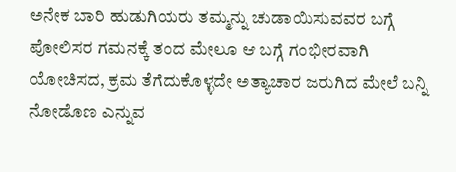ಅನೇಕ ಬಾರಿ ಹುಡುಗಿಯರು ತಮ್ಮನ್ನು ಚುಡಾಯಿಸುವವರ ಬಗ್ಗೆ ಪೋಲಿಸರ ಗಮನಕ್ಕೆ ತಂದ ಮೇಲೂ ಆ ಬಗ್ಗೆ ಗಂಭೀರವಾಗಿ ಯೋಚಿಸದ, ಕ್ರಮ ತೆಗೆದುಕೊಳ್ಳದೇ ಅತ್ಯಾಚಾರ ಜರುಗಿದ ಮೇಲೆ ಬನ್ನಿ ನೋಡೊಣ ಎನ್ನುವ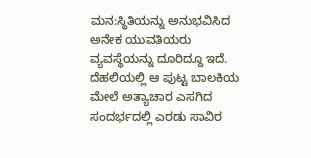ಮನ:ಸ್ಥಿತಿಯನ್ನು ಅನುಭವಿಸಿದ ಅನೇಕ ಯುವತಿಯರು ವ್ಯವಸ್ಥೆಯನ್ನು ದೂರಿದ್ದೂ ಇದೆ. ದೆಹಲಿಯಲ್ಲಿ ಆ ಪುಟ್ಟ ಬಾಲಕಿಯ ಮೇಲೆ ಅತ್ಯಾಚಾರ ಎಸಗಿದ ಸಂದರ್ಭದಲ್ಲಿ ಎರಡು ಸಾವಿರ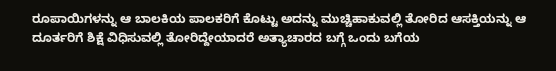ರೂಪಾಯಿಗಳನ್ನು ಆ ಬಾಲಕಿಯ ಪಾಲಕರಿಗೆ ಕೊಟ್ಟು ಅದನ್ನು ಮುಚ್ಚಿಹಾಕುವಲ್ಲಿ ತೋರಿದ ಆಸಕ್ತಿಯನ್ನು ಆ ದೂರ್ತರಿಗೆ ಶಿಕ್ಷೆ ವಿಧಿಸುವಲ್ಲಿ ತೋರಿದ್ದೇಯಾದರೆ ಅತ್ಯಾಚಾರದ ಬಗ್ಗೆ ಒಂದು ಬಗೆಯ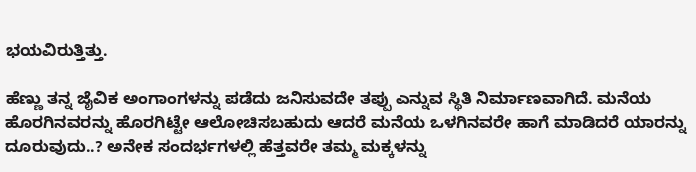ಭಯವಿರುತ್ತಿತ್ತು.

ಹೆಣ್ಣು ತನ್ನ ಜೈವಿಕ ಅಂಗಾಂಗಳನ್ನು ಪಡೆದು ಜನಿಸುವದೇ ತಪ್ಪು ಎನ್ನುವ ಸ್ಥಿತಿ ನಿರ್ಮಾಣವಾಗಿದೆ. ಮನೆಯ ಹೊರಗಿನವರನ್ನು ಹೊರಗಿಟ್ಟೇ ಆಲೋಚಿಸಬಹುದು ಆದರೆ ಮನೆಯ ಒಳಗಿನವರೇ ಹಾಗೆ ಮಾಡಿದರೆ ಯಾರನ್ನು ದೂರುವುದು..? ಅನೇಕ ಸಂದರ್ಭಗಳಲ್ಲಿ ಹೆತ್ತವರೇ ತಮ್ಮ ಮಕ್ಕಳನ್ನು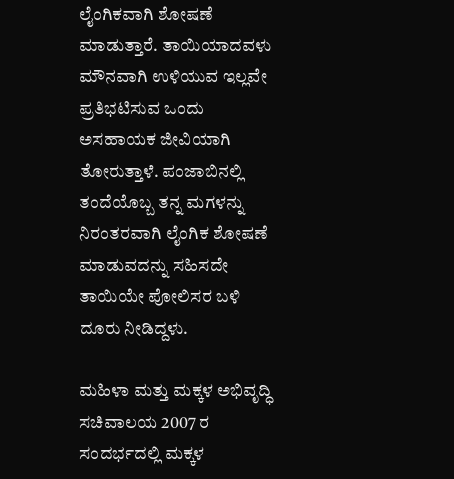ಲೈಂಗಿಕವಾಗಿ ಶೋಷಣೆ ಮಾಡುತ್ತಾರೆ. ತಾಯಿಯಾದವಳು ಮೌನವಾಗಿ ಉಳಿಯುವ ಇಲ್ಲವೇ ಪ್ರತಿಭಟಿಸುವ ಒಂದು ಅಸಹಾಯಕ ಜೀವಿಯಾಗಿ ತೋರುತ್ತಾಳೆ. ಪಂಜಾಬಿನಲ್ಲಿ ತಂದೆಯೊಬ್ಬ ತನ್ನ ಮಗಳನ್ನು ನಿರಂತರವಾಗಿ ಲೈಂಗಿಕ ಶೋಷಣೆ ಮಾಡುವದನ್ನು ಸಹಿಸದೇ ತಾಯಿಯೇ ಪೋಲಿಸರ ಬಳಿ ದೂರು ನೀಡಿದ್ದಳು.

ಮಹಿಳಾ ಮತ್ತು ಮಕ್ಕಳ ಅಭಿವೃದ್ಧಿ ಸಚಿವಾಲಯ 2007 ರ ಸಂದರ್ಭದಲ್ಲಿ ಮಕ್ಕಳ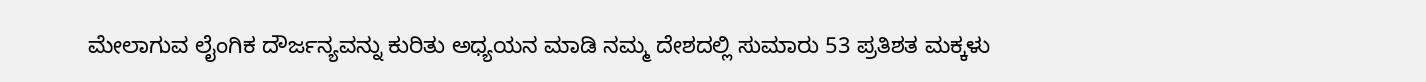ಮೇಲಾಗುವ ಲೈಂಗಿಕ ದೌರ್ಜನ್ಯವನ್ನು ಕುರಿತು ಅಧ್ಯಯನ ಮಾಡಿ ನಮ್ಮ ದೇಶದಲ್ಲಿ ಸುಮಾರು 53 ಪ್ರತಿಶತ ಮಕ್ಕಳು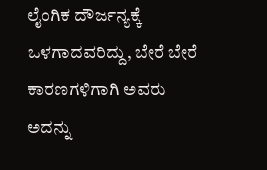ಲೈಂಗಿಕ ದೌರ್ಜನ್ಯಕ್ಕೆ ಒಳಗಾದವರಿದ್ದು, ಬೇರೆ ಬೇರೆ ಕಾರಣಗಳಿಗಾಗಿ ಅವರು ಅದನ್ನು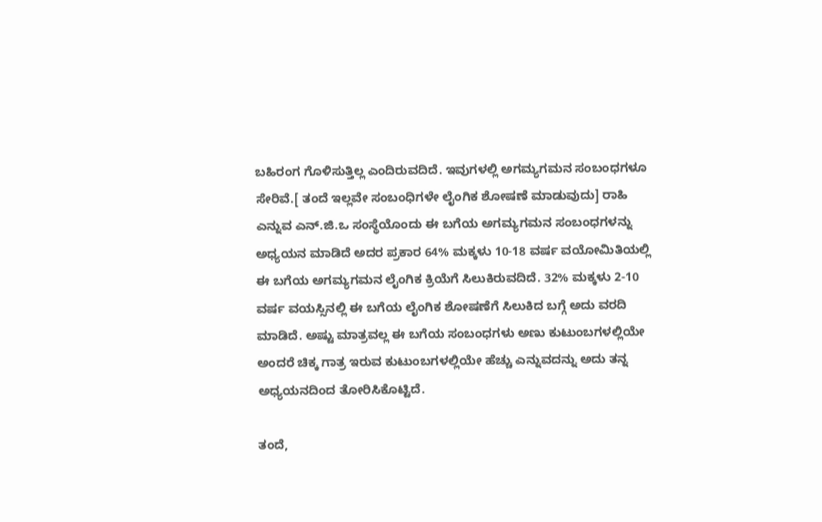ಬಹಿರಂಗ ಗೊಳಿಸುತ್ತಿಲ್ಲ ಎಂದಿರುವದಿದೆ. ಇವುಗಳಲ್ಲಿ ಅಗಮ್ಯಗಮನ ಸಂಬಂಧಗಳೂ ಸೇರಿವೆ.[ ತಂದೆ ಇಲ್ಲವೇ ಸಂಬಂಧಿಗಳೇ ಲೈಂಗಿಕ ಶೋಷಣೆ ಮಾಡುವುದು] ರಾಹಿ ಎನ್ನುವ ಎನ್.ಜಿ.ಒ ಸಂಸ್ಥೆಯೊಂದು ಈ ಬಗೆಯ ಅಗಮ್ಯಗಮನ ಸಂಬಂಧಗಳನ್ನು ಅಧ್ಯಯನ ಮಾಡಿದೆ ಅದರ ಪ್ರಕಾರ 64% ಮಕ್ಕಳು 10-18 ವರ್ಷ ವಯೋಮಿತಿಯಲ್ಲಿ ಈ ಬಗೆಯ ಅಗಮ್ಯಗಮನ ಲೈಂಗಿಕ ಕ್ರಿಯೆಗೆ ಸಿಲುಕಿರುವದಿದೆ. 32% ಮಕ್ಕಳು 2-10 ವರ್ಷ ವಯಸ್ಸಿನಲ್ಲಿ ಈ ಬಗೆಯ ಲೈಂಗಿಕ ಶೋಷಣೆಗೆ ಸಿಲುಕಿದ ಬಗ್ಗೆ ಅದು ವರದಿ ಮಾಡಿದೆ. ಅಷ್ಟು ಮಾತ್ರವಲ್ಲ ಈ ಬಗೆಯ ಸಂಬಂಧಗಳು ಅಣು ಕುಟುಂಬಗಳಲ್ಲಿಯೇ ಅಂದರೆ ಚಿಕ್ಕ ಗಾತ್ರ ಇರುವ ಕುಟುಂಬಗಳಲ್ಲಿಯೇ ಹೆಚ್ಚು ಎನ್ನುವದನ್ನು ಅದು ತನ್ನ ಅಧ್ಯಯನದಿಂದ ತೋರಿಸಿಕೊಟ್ಟಿದೆ.

ತಂದೆ,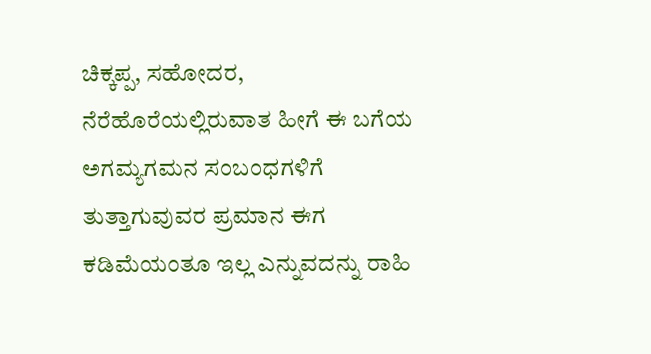ಚಿಕ್ಕಪ್ಪ, ಸಹೋದರ, ನೆರೆಹೊರೆಯಲ್ಲಿರುವಾತ ಹೀಗೆ ಈ ಬಗೆಯ ಅಗಮ್ಯಗಮನ ಸಂಬಂಧಗಳಿಗೆ ತುತ್ತಾಗುವುವರ ಪ್ರಮಾನ ಈಗ ಕಡಿಮೆಯಂತೂ ಇಲ್ಲ ಎನ್ನುವದನ್ನು ರಾಹಿ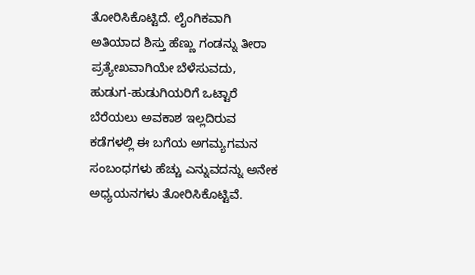ತೋರಿಸಿಕೊಟ್ಟಿದೆ. ಲೈಂಗಿಕವಾಗಿ ಅತಿಯಾದ ಶಿಸ್ತು ಹೆಣ್ಣು ಗಂಡನ್ನು ತೀರಾ ಪ್ರತ್ಯೇಖವಾಗಿಯೇ ಬೆಳೆಸುವದು, ಹುಡುಗ-ಹುಡುಗಿಯರಿಗೆ ಒಟ್ಟಾರೆ ಬೆರೆಯಲು ಅವಕಾಶ ಇಲ್ಲದಿರುವ ಕಡೆಗಳಲ್ಲಿ ಈ ಬಗೆಯ ಅಗಮ್ಯಗಮನ ಸಂಬಂಧಗಳು ಹೆಚ್ಚು ಎನ್ನುವದನ್ನು ಅನೇಕ ಅಧ್ಯಯನಗಳು ತೋರಿಸಿಕೊಟ್ಟಿವೆ.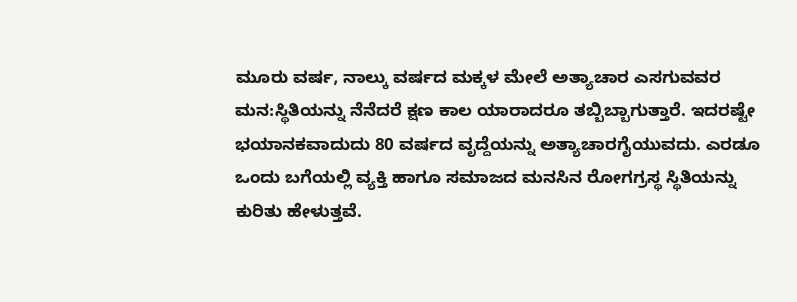ಮೂರು ವರ್ಷ, ನಾಲ್ಕು ವರ್ಷದ ಮಕ್ಕಳ ಮೇಲೆ ಅತ್ಯಾಚಾರ ಎಸಗುವವರ ಮನ:ಸ್ಥಿತಿಯನ್ನು ನೆನೆದರೆ ಕ್ಷಣ ಕಾಲ ಯಾರಾದರೂ ತಬ್ಬಿಬ್ಬಾಗುತ್ತಾರೆ. ಇದರಷ್ಟೇ ಭಯಾನಕವಾದುದು 80 ವರ್ಷದ ವೃದ್ದೆಯನ್ನು ಅತ್ಯಾಚಾರಗೈಯುವದು. ಎರಡೂ ಒಂದು ಬಗೆಯಲ್ಲಿ ವ್ಯಕ್ತಿ ಹಾಗೂ ಸಮಾಜದ ಮನಸಿನ ರೋಗಗ್ರಸ್ಥ ಸ್ಥಿತಿಯನ್ನು ಕುರಿತು ಹೇಳುತ್ತವೆ.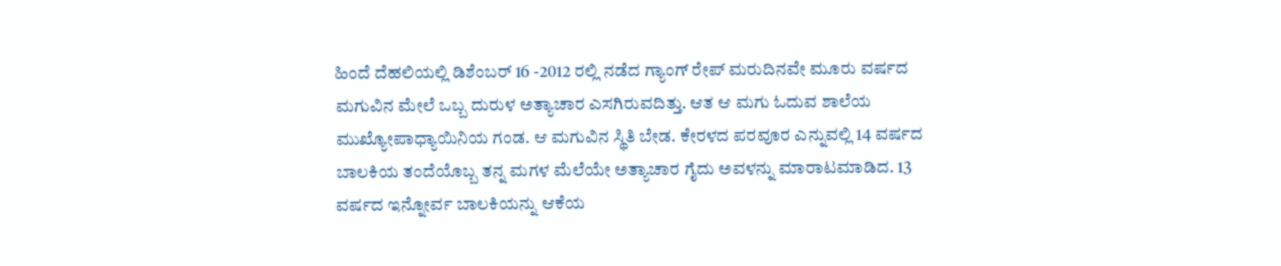ಹಿಂದೆ ದೆಹಲಿಯಲ್ಲಿ ಡಿಶೆಂಬರ್ 16 -2012 ರಲ್ಲಿ ನಡೆದ ಗ್ಯಾಂಗ್ ರೇಪ್ ಮರುದಿನವೇ ಮೂರು ವರ್ಷದ ಮಗುವಿನ ಮೇಲೆ ಒಬ್ಬ ದುರುಳ ಅತ್ಯಾಚಾರ ಎಸಗಿರುವದಿತ್ತು. ಆತ ಆ ಮಗು ಓದುವ ಶಾಲೆಯ ಮುಖ್ಯೋಪಾಧ್ಯಾಯಿನಿಯ ಗಂಡ. ಆ ಮಗುವಿನ ಸ್ಥಿತಿ ಬೇಡ. ಕೇರಳದ ಪರವೂರ ಎನ್ನುವಲ್ಲಿ 14 ವರ್ಷದ ಬಾಲಕಿಯ ತಂದೆಯೊಬ್ಬ ತನ್ನ ಮಗಳ ಮೆಲೆಯೇ ಅತ್ಯಾಚಾರ ಗೈದು ಅವಳನ್ನು ಮಾರಾಟಮಾಡಿದ. 13 ವರ್ಷದ ಇನ್ನೋರ್ವ ಬಾಲಕಿಯನ್ನು ಆಕೆಯ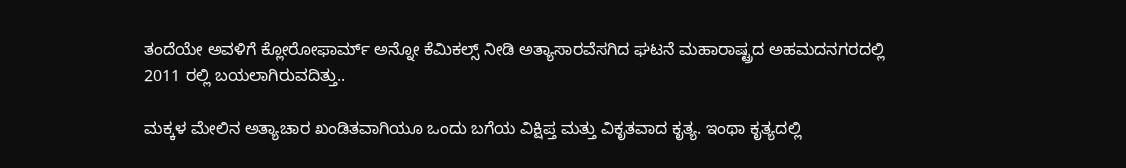ತಂದೆಯೇ ಅವಳಿಗೆ ಕ್ಲೋರೋಫಾರ್ಮ್ ಅನ್ನೋ ಕೆಮಿಕಲ್ಸ್ ನೀಡಿ ಅತ್ಯಾಸಾರವೆಸಗಿದ ಘಟನೆ ಮಹಾರಾಷ್ಟ್ರದ ಅಹಮದನಗರದಲ್ಲಿ 2011 ರಲ್ಲಿ ಬಯಲಾಗಿರುವದಿತ್ತು..

ಮಕ್ಕಳ ಮೇಲಿನ ಅತ್ಯಾಚಾರ ಖಂಡಿತವಾಗಿಯೂ ಒಂದು ಬಗೆಯ ವಿಕ್ಷಿಪ್ತ ಮತ್ತು ವಿಕೃತವಾದ ಕೃತ್ಯ. ಇಂಥಾ ಕೃತ್ಯದಲ್ಲಿ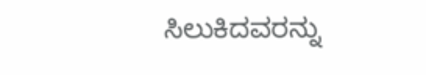ಸಿಲುಕಿದವರನ್ನು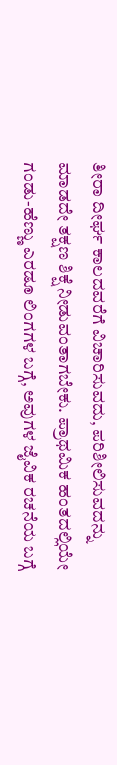ತೀರಾ ದೀರ್ಘ ಕಾಲದವರೆಗೆ ವಿಚಾರಿಸುವದು, ಪರಿಶೀಲಿಸುವದನ್ನು ಮಾಡದೇ ತಕ್ಷಣ ಶಿಕ್ಷೆ ನೀಡುವಂತಾಗಬೇಕು. ಪ್ರಾಥಮಿಕ ಹಂತದಲ್ಲಿಯೇ ಗಂಡು-ಹೆಣ್ಣು ಎರಡೂ ಲಿಂಗಗಳ ಬಗ್ಗೆ, ಅವುಗಳ ಜೈವಿಕ ರಚನೆಯ ಬಗ್ಗೆ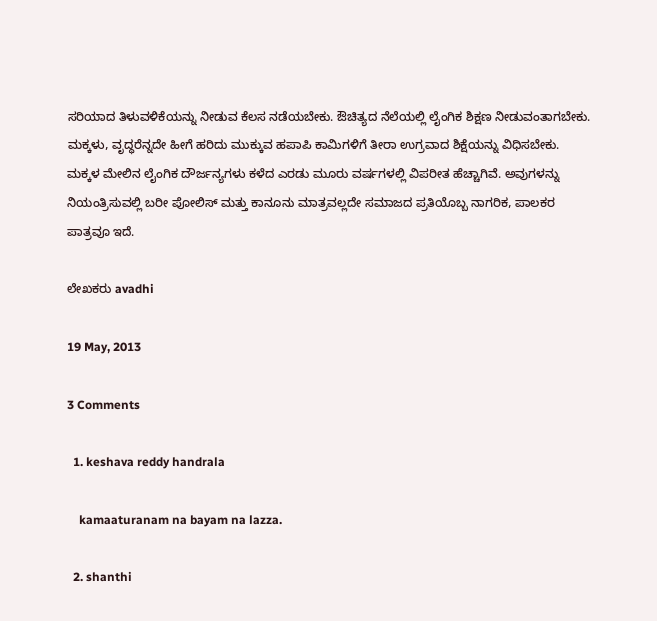ಸರಿಯಾದ ತಿಳುವಳಿಕೆಯನ್ನು ನೀಡುವ ಕೆಲಸ ನಡೆಯಬೇಕು. ಔಚಿತ್ಯದ ನೆಲೆಯಲ್ಲಿ ಲೈಂಗಿಕ ಶಿಕ್ಷಣ ನೀಡುವಂತಾಗಬೇಕು. ಮಕ್ಕಳು, ವೃದ್ಧರೆನ್ನದೇ ಹೀಗೆ ಹರಿದು ಮುಕ್ಕುವ ಹಪಾಪಿ ಕಾಮಿಗಳಿಗೆ ತೀರಾ ಉಗ್ರವಾದ ಶಿಕ್ಷೆಯನ್ನು ವಿಧಿಸಬೇಕು. ಮಕ್ಕಳ ಮೇಲಿನ ಲೈಂಗಿಕ ದೌರ್ಜನ್ಯಗಳು ಕಳೆದ ಎರಡು ಮೂರು ವರ್ಷಗಳಲ್ಲಿ ವಿಪರೀತ ಹೆಚ್ಚಾಗಿವೆ. ಅವುಗಳನ್ನು ನಿಯಂತ್ರಿಸುವಲ್ಲಿ ಬರೀ ಪೋಲಿಸ್ ಮತ್ತು ಕಾನೂನು ಮಾತ್ರವಲ್ಲದೇ ಸಮಾಜದ ಪ್ರತಿಯೊಬ್ಬ ನಾಗರಿಕ, ಪಾಲಕರ ಪಾತ್ರವೂ ಇದೆ.

ಲೇಖಕರು avadhi

19 May, 2013

3 Comments

  1. keshava reddy handrala

    kamaaturanam na bayam na lazza.

  2. shanthi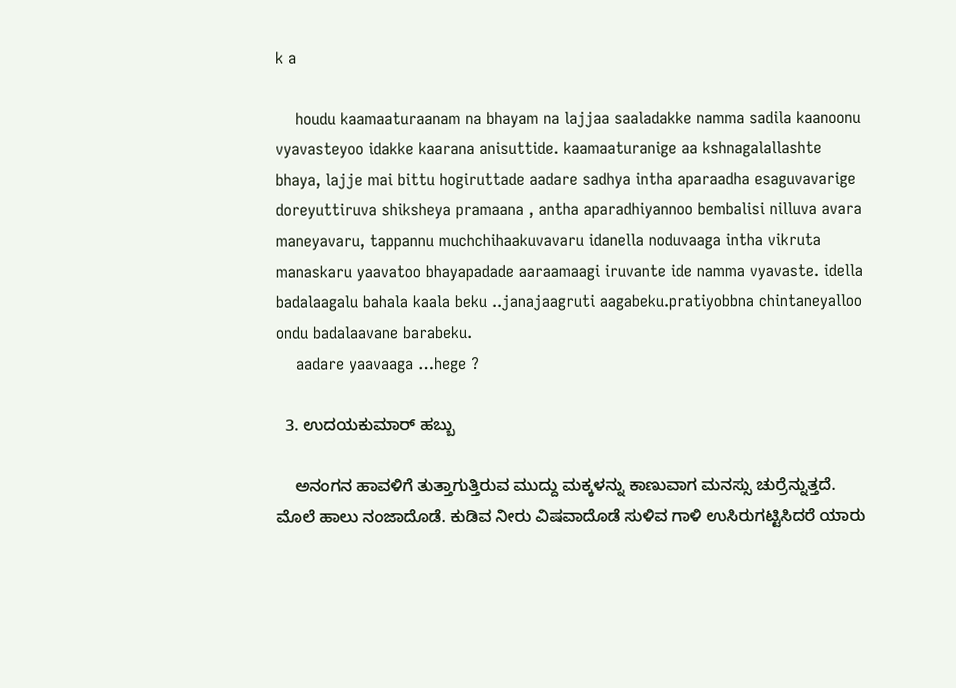k a

    houdu kaamaaturaanam na bhayam na lajjaa saaladakke namma sadila kaanoonu vyavasteyoo idakke kaarana anisuttide. kaamaaturanige aa kshnagalallashte bhaya, lajje mai bittu hogiruttade aadare sadhya intha aparaadha esaguvavarige doreyuttiruva shiksheya pramaana , antha aparadhiyannoo bembalisi nilluva avara maneyavaru, tappannu muchchihaakuvavaru idanella noduvaaga intha vikruta manaskaru yaavatoo bhayapadade aaraamaagi iruvante ide namma vyavaste. idella badalaagalu bahala kaala beku ..janajaagruti aagabeku.pratiyobbna chintaneyalloo ondu badalaavane barabeku.
    aadare yaavaaga …hege ?

  3. ಉದಯಕುಮಾರ್ ಹಬ್ಬು

    ಅನಂಗನ ಹಾವಳಿಗೆ ತುತ್ತಾಗುತ್ತಿರುವ ಮುದ್ದು ಮಕ್ಕಳನ್ನು ಕಾಣುವಾಗ ಮನಸ್ಸು ಚುರ್ರೆನ್ನುತ್ತದೆ. ಮೊಲೆ ಹಾಲು ನಂಜಾದೊಡೆ. ಕುಡಿವ ನೀರು ವಿಷವಾದೊಡೆ ಸುಳಿವ ಗಾಳಿ ಉಸಿರುಗಟ್ಟಿಸಿದರೆ ಯಾರು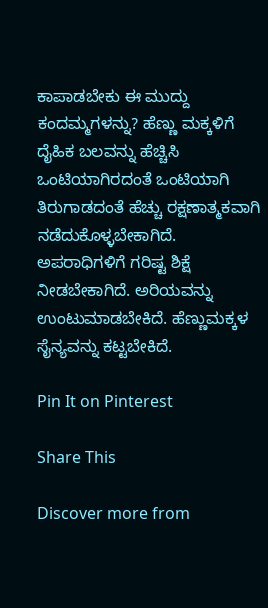ಕಾಪಾಡಬೇಕು ಈ ಮುದ್ದು ಕಂದಮ್ಮಗಳನ್ನು? ಹೆಣ್ಣು ಮಕ್ಕಳಿಗೆ ದೈಹಿಕ ಬಲವನ್ನು ಹೆಚ್ಚಿಸಿ ಒಂಟಿಯಾಗಿರದಂತೆ ಒಂಟಿಯಾಗಿ ತಿರುಗಾಡದಂತೆ ಹೆಚ್ಚು ರಕ್ಷಣಾತ್ಮಕವಾಗಿ ನಡೆದುಕೊಳ್ಳಬೇಕಾಗಿದೆ. ಅಪರಾಧಿಗಳಿಗೆ ಗರಿಷ್ಟ ಶಿಕ್ಷೆ ನೀಡಬೇಕಾಗಿದೆ. ಅರಿಯವನ್ನು ಉಂಟುಮಾಡಬೇಕಿದೆ. ಹೆಣ್ಣುಮಕ್ಕಳ ಸೈನ್ಯವನ್ನು ಕಟ್ಟಬೇಕಿದೆ.

Pin It on Pinterest

Share This

Discover more from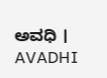ಅವಧಿ । AVADHI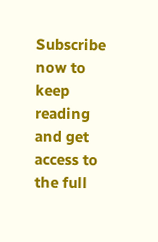Subscribe now to keep reading and get access to the full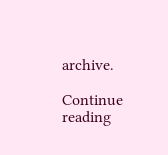archive.

Continue reading